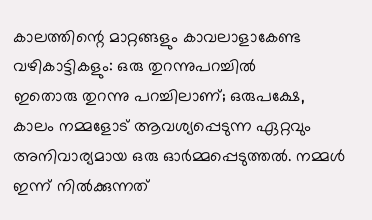കാലത്തിന്റെ മാറ്റങ്ങളും കാവലാളാകേണ്ട വഴികാട്ടികളും: ഒരു തുറന്നുപറച്ചിൽ
ഇതൊരു തുറന്നു പറച്ചിലാണ്; ഒരുപക്ഷേ, കാലം നമ്മളോട് ആവശ്യപ്പെടുന്ന ഏറ്റവും അനിവാര്യമായ ഒരു ഓർമ്മപ്പെടുത്തൽ. നമ്മൾ ഇന്ന് നിൽക്കുന്നത്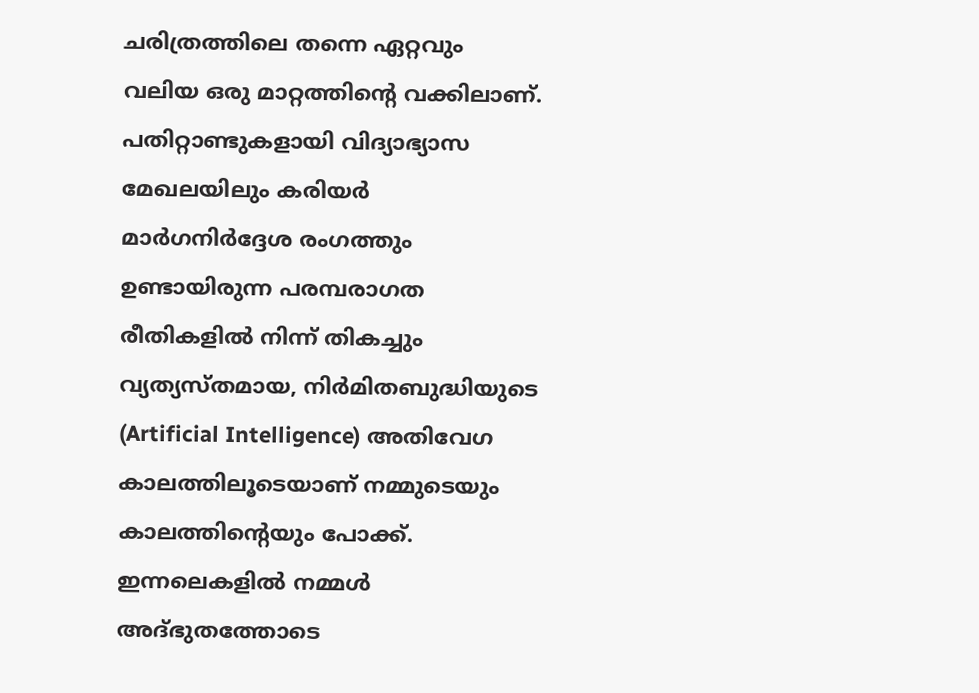ചരിത്രത്തിലെ തന്നെ ഏറ്റവും വലിയ ഒരു മാറ്റത്തിന്റെ വക്കിലാണ്. പതിറ്റാണ്ടുകളായി വിദ്യാഭ്യാസ മേഖലയിലും കരിയർ മാർഗനിർദ്ദേശ രംഗത്തും ഉണ്ടായിരുന്ന പരമ്പരാഗത രീതികളിൽ നിന്ന് തികച്ചും വ്യത്യസ്തമായ, നിർമിതബുദ്ധിയുടെ (Artificial Intelligence) അതിവേഗ കാലത്തിലൂടെയാണ് നമ്മുടെയും കാലത്തിന്റെയും പോക്ക്. ഇന്നലെകളിൽ നമ്മൾ അദ്ഭുതത്തോടെ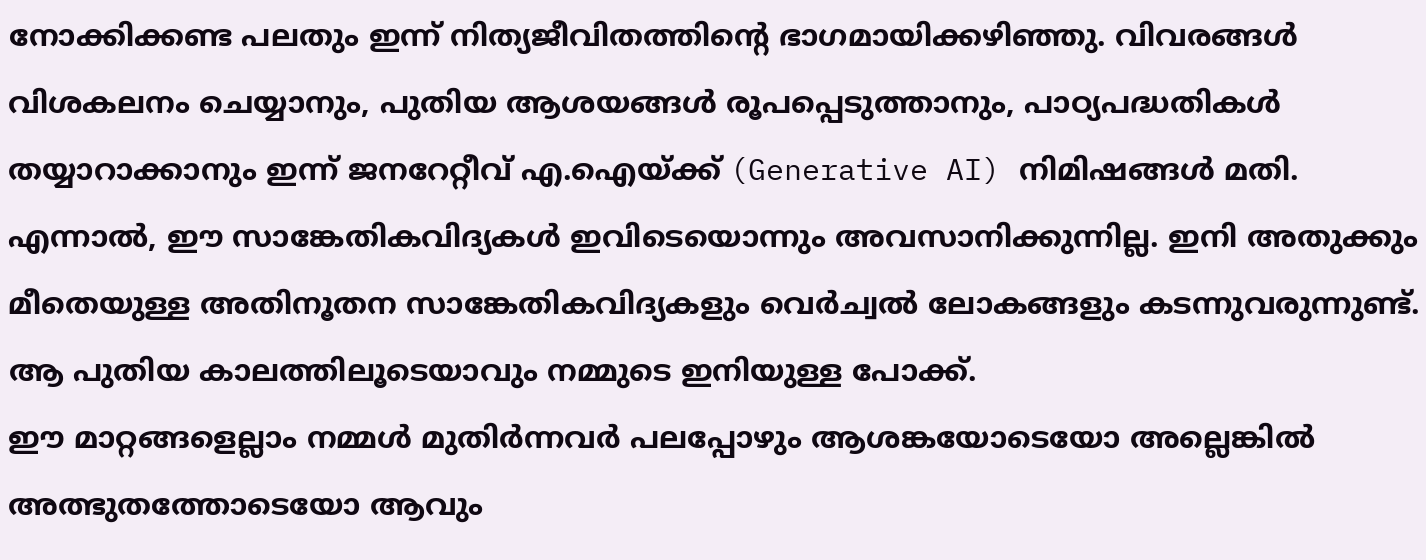നോക്കിക്കണ്ട പലതും ഇന്ന് നിത്യജീവിതത്തിന്റെ ഭാഗമായിക്കഴിഞ്ഞു. വിവരങ്ങൾ വിശകലനം ചെയ്യാനും, പുതിയ ആശയങ്ങൾ രൂപപ്പെടുത്താനും, പാഠ്യപദ്ധതികൾ തയ്യാറാക്കാനും ഇന്ന് ജനറേറ്റീവ് എ.ഐയ്ക്ക് (Generative AI) നിമിഷങ്ങൾ മതി. എന്നാൽ, ഈ സാങ്കേതികവിദ്യകൾ ഇവിടെയൊന്നും അവസാനിക്കുന്നില്ല. ഇനി അതുക്കും മീതെയുള്ള അതിനൂതന സാങ്കേതികവിദ്യകളും വെർച്വൽ ലോകങ്ങളും കടന്നുവരുന്നുണ്ട്. ആ പുതിയ കാലത്തിലൂടെയാവും നമ്മുടെ ഇനിയുള്ള പോക്ക്.
ഈ മാറ്റങ്ങളെല്ലാം നമ്മൾ മുതിർന്നവർ പലപ്പോഴും ആശങ്കയോടെയോ അല്ലെങ്കിൽ അത്ഭുതത്തോടെയോ ആവും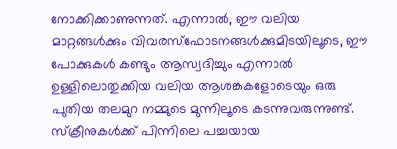നോക്കിക്കാണുന്നത്. എന്നാൽ, ഈ വലിയ മാറ്റങ്ങൾക്കും വിവരസ്ഫോടനങ്ങൾക്കുമിടയിലൂടെ, ഈ പോക്കുകൾ കണ്ടും ആസ്വദിച്ചും എന്നാൽ ഉള്ളിലൊതുക്കിയ വലിയ ആശങ്കകളോടെയും ഒരു പുതിയ തലമുറ നമ്മുടെ മുന്നിലൂടെ കടന്നുവരുന്നുണ്ട്.
സ്ക്രീനുകൾക്ക് പിന്നിലെ പച്ചയായ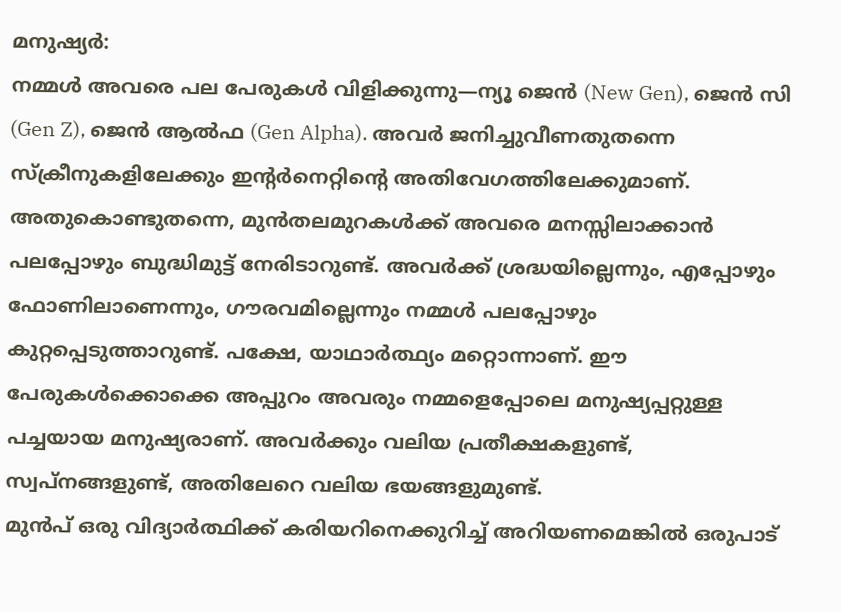മനുഷ്യർ:
നമ്മൾ അവരെ പല പേരുകൾ വിളിക്കുന്നു—ന്യൂ ജെൻ (New Gen), ജെൻ സി (Gen Z), ജെൻ ആൽഫ (Gen Alpha). അവർ ജനിച്ചുവീണതുതന്നെ സ്ക്രീനുകളിലേക്കും ഇന്റർനെറ്റിന്റെ അതിവേഗത്തിലേക്കുമാണ്. അതുകൊണ്ടുതന്നെ, മുൻതലമുറകൾക്ക് അവരെ മനസ്സിലാക്കാൻ പലപ്പോഴും ബുദ്ധിമുട്ട് നേരിടാറുണ്ട്. അവർക്ക് ശ്രദ്ധയില്ലെന്നും, എപ്പോഴും ഫോണിലാണെന്നും, ഗൗരവമില്ലെന്നും നമ്മൾ പലപ്പോഴും കുറ്റപ്പെടുത്താറുണ്ട്. പക്ഷേ, യാഥാർത്ഥ്യം മറ്റൊന്നാണ്. ഈ പേരുകൾക്കൊക്കെ അപ്പുറം അവരും നമ്മളെപ്പോലെ മനുഷ്യപ്പറ്റുള്ള പച്ചയായ മനുഷ്യരാണ്. അവർക്കും വലിയ പ്രതീക്ഷകളുണ്ട്, സ്വപ്നങ്ങളുണ്ട്, അതിലേറെ വലിയ ഭയങ്ങളുമുണ്ട്.
മുൻപ് ഒരു വിദ്യാർത്ഥിക്ക് കരിയറിനെക്കുറിച്ച് അറിയണമെങ്കിൽ ഒരുപാട്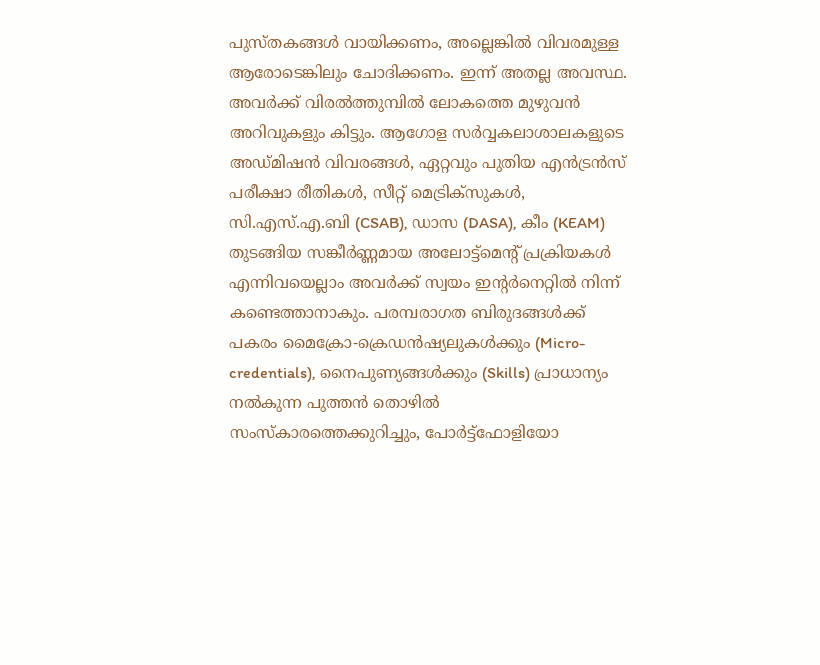പുസ്തകങ്ങൾ വായിക്കണം, അല്ലെങ്കിൽ വിവരമുള്ള ആരോടെങ്കിലും ചോദിക്കണം. ഇന്ന് അതല്ല അവസ്ഥ. അവർക്ക് വിരൽത്തുമ്പിൽ ലോകത്തെ മുഴുവൻ അറിവുകളും കിട്ടും. ആഗോള സർവ്വകലാശാലകളുടെ അഡ്മിഷൻ വിവരങ്ങൾ, ഏറ്റവും പുതിയ എൻട്രൻസ് പരീക്ഷാ രീതികൾ, സീറ്റ് മെട്രിക്സുകൾ, സി.എസ്.എ.ബി (CSAB), ഡാസ (DASA), കീം (KEAM) തുടങ്ങിയ സങ്കീർണ്ണമായ അലോട്ട്മെന്റ് പ്രക്രിയകൾ എന്നിവയെല്ലാം അവർക്ക് സ്വയം ഇന്റർനെറ്റിൽ നിന്ന് കണ്ടെത്താനാകും. പരമ്പരാഗത ബിരുദങ്ങൾക്ക് പകരം മൈക്രോ-ക്രെഡൻഷ്യലുകൾക്കും (Micro-credentials), നൈപുണ്യങ്ങൾക്കും (Skills) പ്രാധാന്യം നൽകുന്ന പുത്തൻ തൊഴിൽ സംസ്കാരത്തെക്കുറിച്ചും, പോർട്ട്ഫോളിയോ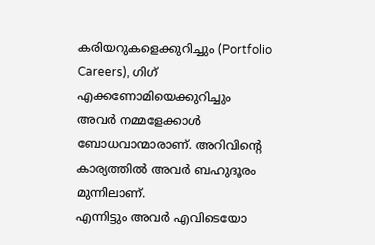കരിയറുകളെക്കുറിച്ചും (Portfolio Careers), ഗിഗ് എക്കണോമിയെക്കുറിച്ചും അവർ നമ്മളേക്കാൾ ബോധവാന്മാരാണ്. അറിവിന്റെ കാര്യത്തിൽ അവർ ബഹുദൂരം മുന്നിലാണ്.
എന്നിട്ടും അവർ എവിടെയോ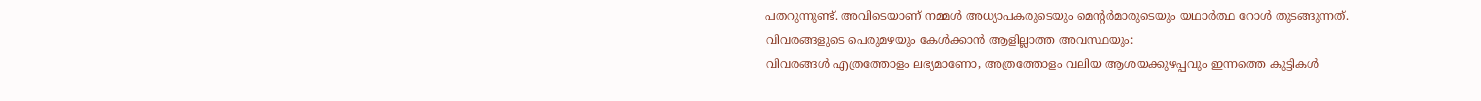പതറുന്നുണ്ട്. അവിടെയാണ് നമ്മൾ അധ്യാപകരുടെയും മെന്റർമാരുടെയും യഥാർത്ഥ റോൾ തുടങ്ങുന്നത്.
വിവരങ്ങളുടെ പെരുമഴയും കേൾക്കാൻ ആളില്ലാത്ത അവസ്ഥയും:
വിവരങ്ങൾ എത്രത്തോളം ലഭ്യമാണോ, അത്രത്തോളം വലിയ ആശയക്കുഴപ്പവും ഇന്നത്തെ കുട്ടികൾ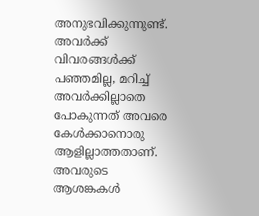അനുഭവിക്കുന്നുണ്ട്. അവർക്ക് വിവരങ്ങൾക്ക് പഞ്ഞമില്ല, മറിച്ച് അവർക്കില്ലാതെ പോകുന്നത് അവരെ കേൾക്കാനൊരു ആളില്ലാത്തതാണ്.
അവരുടെ ആശങ്കകൾ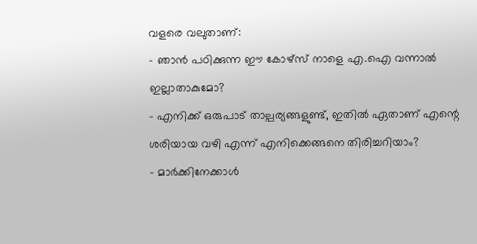വളരെ വലുതാണ്:
- ഞാൻ പഠിക്കുന്ന ഈ കോഴ്സ് നാളെ എ.ഐ വന്നാൽ ഇല്ലാതാകുമോ?
- എനിക്ക് ഒരുപാട് താല്പര്യങ്ങളുണ്ട്, ഇതിൽ ഏതാണ് എന്റെ ശരിയായ വഴി എന്ന് എനിക്കെങ്ങനെ തിരിച്ചറിയാം?
- മാർക്കിനേക്കാൾ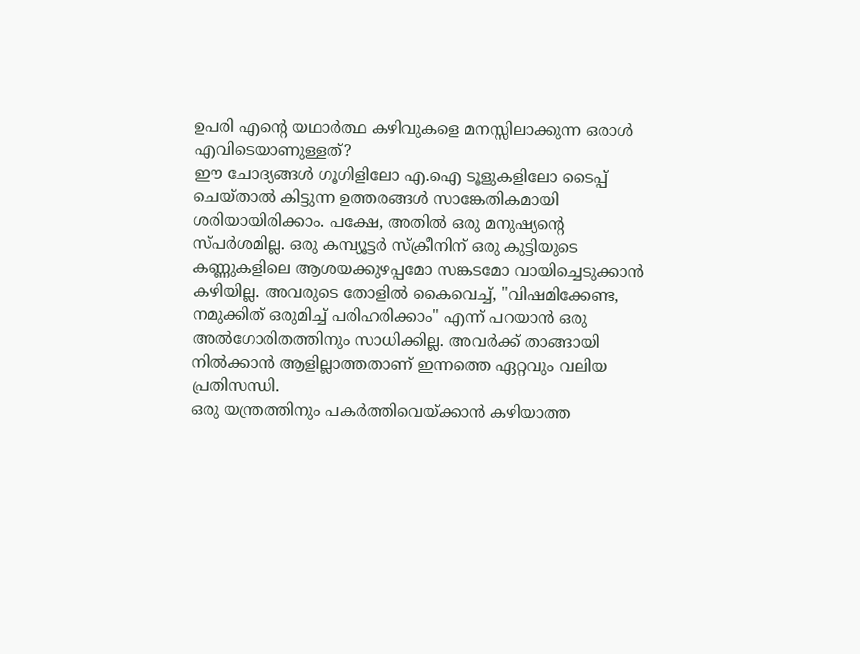ഉപരി എന്റെ യഥാർത്ഥ കഴിവുകളെ മനസ്സിലാക്കുന്ന ഒരാൾ എവിടെയാണുള്ളത്?
ഈ ചോദ്യങ്ങൾ ഗൂഗിളിലോ എ.ഐ ടൂളുകളിലോ ടൈപ്പ് ചെയ്താൽ കിട്ടുന്ന ഉത്തരങ്ങൾ സാങ്കേതികമായി ശരിയായിരിക്കാം. പക്ഷേ, അതിൽ ഒരു മനുഷ്യന്റെ സ്പർശമില്ല. ഒരു കമ്പ്യൂട്ടർ സ്ക്രീനിന് ഒരു കുട്ടിയുടെ കണ്ണുകളിലെ ആശയക്കുഴപ്പമോ സങ്കടമോ വായിച്ചെടുക്കാൻ കഴിയില്ല. അവരുടെ തോളിൽ കൈവെച്ച്, "വിഷമിക്കേണ്ട, നമുക്കിത് ഒരുമിച്ച് പരിഹരിക്കാം" എന്ന് പറയാൻ ഒരു അൽഗോരിതത്തിനും സാധിക്കില്ല. അവർക്ക് താങ്ങായി നിൽക്കാൻ ആളില്ലാത്തതാണ് ഇന്നത്തെ ഏറ്റവും വലിയ പ്രതിസന്ധി.
ഒരു യന്ത്രത്തിനും പകർത്തിവെയ്ക്കാൻ കഴിയാത്ത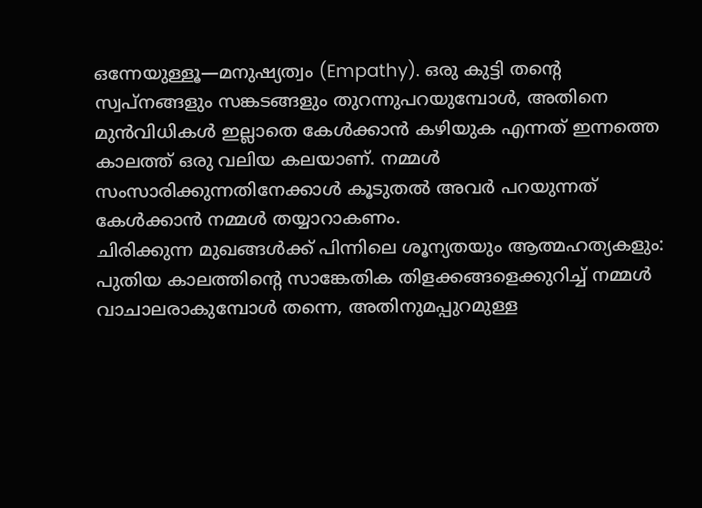ഒന്നേയുള്ളൂ—മനുഷ്യത്വം (Empathy). ഒരു കുട്ടി തന്റെ സ്വപ്നങ്ങളും സങ്കടങ്ങളും തുറന്നുപറയുമ്പോൾ, അതിനെ മുൻവിധികൾ ഇല്ലാതെ കേൾക്കാൻ കഴിയുക എന്നത് ഇന്നത്തെ കാലത്ത് ഒരു വലിയ കലയാണ്. നമ്മൾ സംസാരിക്കുന്നതിനേക്കാൾ കൂടുതൽ അവർ പറയുന്നത് കേൾക്കാൻ നമ്മൾ തയ്യാറാകണം.
ചിരിക്കുന്ന മുഖങ്ങൾക്ക് പിന്നിലെ ശൂന്യതയും ആത്മഹത്യകളും:
പുതിയ കാലത്തിന്റെ സാങ്കേതിക തിളക്കങ്ങളെക്കുറിച്ച് നമ്മൾ വാചാലരാകുമ്പോൾ തന്നെ, അതിനുമപ്പുറമുള്ള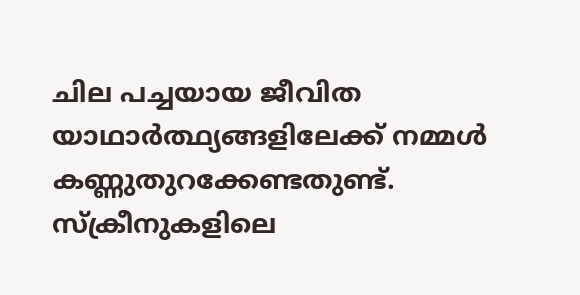ചില പച്ചയായ ജീവിത യാഥാർത്ഥ്യങ്ങളിലേക്ക് നമ്മൾ കണ്ണുതുറക്കേണ്ടതുണ്ട്. സ്ക്രീനുകളിലെ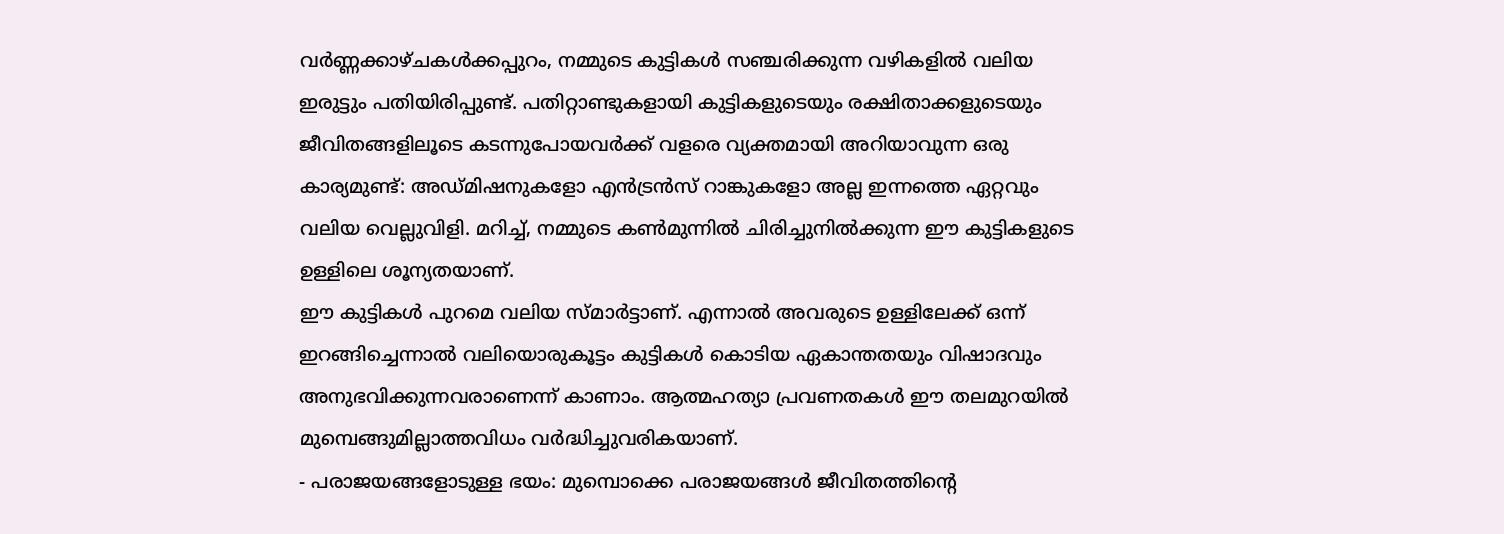വർണ്ണക്കാഴ്ചകൾക്കപ്പുറം, നമ്മുടെ കുട്ടികൾ സഞ്ചരിക്കുന്ന വഴികളിൽ വലിയ ഇരുട്ടും പതിയിരിപ്പുണ്ട്. പതിറ്റാണ്ടുകളായി കുട്ടികളുടെയും രക്ഷിതാക്കളുടെയും ജീവിതങ്ങളിലൂടെ കടന്നുപോയവർക്ക് വളരെ വ്യക്തമായി അറിയാവുന്ന ഒരു കാര്യമുണ്ട്: അഡ്മിഷനുകളോ എൻട്രൻസ് റാങ്കുകളോ അല്ല ഇന്നത്തെ ഏറ്റവും വലിയ വെല്ലുവിളി. മറിച്ച്, നമ്മുടെ കൺമുന്നിൽ ചിരിച്ചുനിൽക്കുന്ന ഈ കുട്ടികളുടെ ഉള്ളിലെ ശൂന്യതയാണ്.
ഈ കുട്ടികൾ പുറമെ വലിയ സ്മാർട്ടാണ്. എന്നാൽ അവരുടെ ഉള്ളിലേക്ക് ഒന്ന് ഇറങ്ങിച്ചെന്നാൽ വലിയൊരുകൂട്ടം കുട്ടികൾ കൊടിയ ഏകാന്തതയും വിഷാദവും അനുഭവിക്കുന്നവരാണെന്ന് കാണാം. ആത്മഹത്യാ പ്രവണതകൾ ഈ തലമുറയിൽ മുമ്പെങ്ങുമില്ലാത്തവിധം വർദ്ധിച്ചുവരികയാണ്.
- പരാജയങ്ങളോടുള്ള ഭയം: മുമ്പൊക്കെ പരാജയങ്ങൾ ജീവിതത്തിന്റെ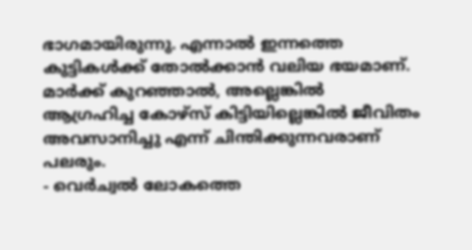ഭാഗമായിരുന്നു. എന്നാൽ ഇന്നത്തെ കുട്ടികൾക്ക് തോൽക്കാൻ വലിയ ഭയമാണ്. മാർക്ക് കുറഞ്ഞാൽ, അല്ലെങ്കിൽ ആഗ്രഹിച്ച കോഴ്സ് കിട്ടിയില്ലെങ്കിൽ ജീവിതം അവസാനിച്ചു എന്ന് ചിന്തിക്കുന്നവരാണ് പലരും.
- വെർച്വൽ ലോകത്തെ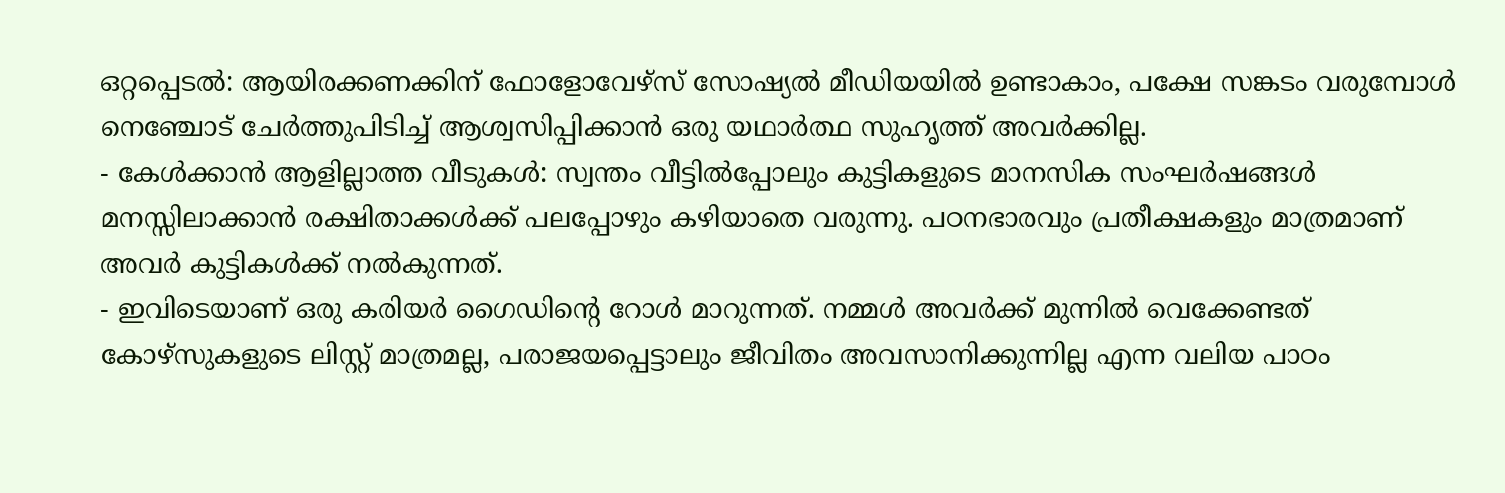ഒറ്റപ്പെടൽ: ആയിരക്കണക്കിന് ഫോളോവേഴ്സ് സോഷ്യൽ മീഡിയയിൽ ഉണ്ടാകാം, പക്ഷേ സങ്കടം വരുമ്പോൾ നെഞ്ചോട് ചേർത്തുപിടിച്ച് ആശ്വസിപ്പിക്കാൻ ഒരു യഥാർത്ഥ സുഹൃത്ത് അവർക്കില്ല.
- കേൾക്കാൻ ആളില്ലാത്ത വീടുകൾ: സ്വന്തം വീട്ടിൽപ്പോലും കുട്ടികളുടെ മാനസിക സംഘർഷങ്ങൾ മനസ്സിലാക്കാൻ രക്ഷിതാക്കൾക്ക് പലപ്പോഴും കഴിയാതെ വരുന്നു. പഠനഭാരവും പ്രതീക്ഷകളും മാത്രമാണ് അവർ കുട്ടികൾക്ക് നൽകുന്നത്.
- ഇവിടെയാണ് ഒരു കരിയർ ഗൈഡിന്റെ റോൾ മാറുന്നത്. നമ്മൾ അവർക്ക് മുന്നിൽ വെക്കേണ്ടത് കോഴ്സുകളുടെ ലിസ്റ്റ് മാത്രമല്ല, പരാജയപ്പെട്ടാലും ജീവിതം അവസാനിക്കുന്നില്ല എന്ന വലിയ പാഠം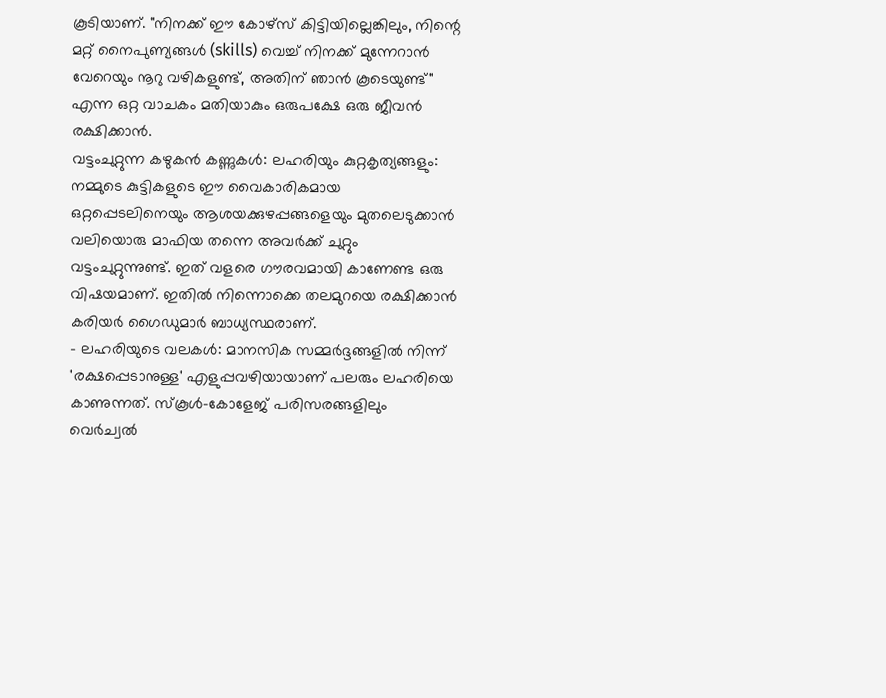കൂടിയാണ്. "നിനക്ക് ഈ കോഴ്സ് കിട്ടിയില്ലെങ്കിലും, നിന്റെ മറ്റ് നൈപുണ്യങ്ങൾ (skills) വെച്ച് നിനക്ക് മുന്നേറാൻ വേറെയും നൂറു വഴികളുണ്ട്, അതിന് ഞാൻ കൂടെയുണ്ട്" എന്ന ഒറ്റ വാചകം മതിയാകും ഒരുപക്ഷേ ഒരു ജീവൻ രക്ഷിക്കാൻ.
വട്ടംചുറ്റുന്ന കഴുകൻ കണ്ണുകൾ: ലഹരിയും കുറ്റകൃത്യങ്ങളും:
നമ്മുടെ കുട്ടികളുടെ ഈ വൈകാരികമായ ഒറ്റപ്പെടലിനെയും ആശയക്കുഴപ്പങ്ങളെയും മുതലെടുക്കാൻ വലിയൊരു മാഫിയ തന്നെ അവർക്ക് ചുറ്റും വട്ടംചുറ്റുന്നുണ്ട്. ഇത് വളരെ ഗൗരവമായി കാണേണ്ട ഒരു വിഷയമാണ്. ഇതിൽ നിന്നൊക്കെ തലമുറയെ രക്ഷിക്കാൻ കരിയർ ഗൈഡുമാർ ബാധ്യസ്ഥരാണ്.
- ലഹരിയുടെ വലകൾ: മാനസിക സമ്മർദ്ദങ്ങളിൽ നിന്ന് 'രക്ഷപ്പെടാനുള്ള' എളുപ്പവഴിയായാണ് പലരും ലഹരിയെ കാണുന്നത്. സ്കൂൾ-കോളേജ് പരിസരങ്ങളിലും വെർച്വൽ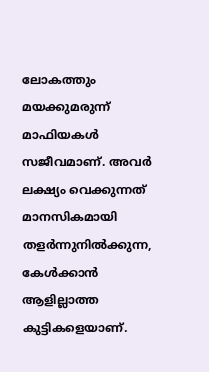ലോകത്തും മയക്കുമരുന്ന് മാഫിയകൾ സജീവമാണ്. അവർ ലക്ഷ്യം വെക്കുന്നത് മാനസികമായി തളർന്നുനിൽക്കുന്ന, കേൾക്കാൻ ആളില്ലാത്ത കുട്ടികളെയാണ്.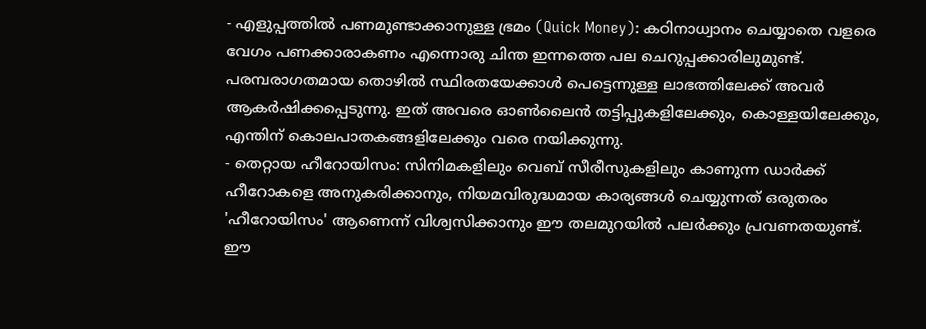- എളുപ്പത്തിൽ പണമുണ്ടാക്കാനുള്ള ഭ്രമം (Quick Money): കഠിനാധ്വാനം ചെയ്യാതെ വളരെ വേഗം പണക്കാരാകണം എന്നൊരു ചിന്ത ഇന്നത്തെ പല ചെറുപ്പക്കാരിലുമുണ്ട്. പരമ്പരാഗതമായ തൊഴിൽ സ്ഥിരതയേക്കാൾ പെട്ടെന്നുള്ള ലാഭത്തിലേക്ക് അവർ ആകർഷിക്കപ്പെടുന്നു. ഇത് അവരെ ഓൺലൈൻ തട്ടിപ്പുകളിലേക്കും, കൊള്ളയിലേക്കും, എന്തിന് കൊലപാതകങ്ങളിലേക്കും വരെ നയിക്കുന്നു.
- തെറ്റായ ഹീറോയിസം: സിനിമകളിലും വെബ് സീരീസുകളിലും കാണുന്ന ഡാർക്ക് ഹീറോകളെ അനുകരിക്കാനും, നിയമവിരുദ്ധമായ കാര്യങ്ങൾ ചെയ്യുന്നത് ഒരുതരം 'ഹീറോയിസം' ആണെന്ന് വിശ്വസിക്കാനും ഈ തലമുറയിൽ പലർക്കും പ്രവണതയുണ്ട്.
ഈ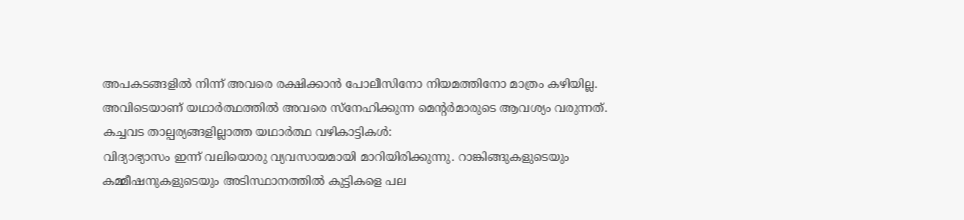അപകടങ്ങളിൽ നിന്ന് അവരെ രക്ഷിക്കാൻ പോലീസിനോ നിയമത്തിനോ മാത്രം കഴിയില്ല. അവിടെയാണ് യഥാർത്ഥത്തിൽ അവരെ സ്നേഹിക്കുന്ന മെന്റർമാരുടെ ആവശ്യം വരുന്നത്.
കച്ചവട താല്പര്യങ്ങളില്ലാത്ത യഥാർത്ഥ വഴികാട്ടികൾ:
വിദ്യാഭ്യാസം ഇന്ന് വലിയൊരു വ്യവസായമായി മാറിയിരിക്കുന്നു. റാങ്കിങ്ങുകളുടെയും കമ്മീഷനുകളുടെയും അടിസ്ഥാനത്തിൽ കുട്ടികളെ പല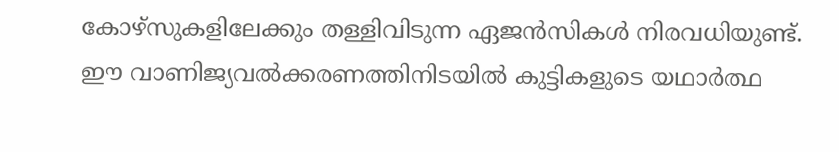കോഴ്സുകളിലേക്കും തള്ളിവിടുന്ന ഏജൻസികൾ നിരവധിയുണ്ട്. ഈ വാണിജ്യവൽക്കരണത്തിനിടയിൽ കുട്ടികളുടെ യഥാർത്ഥ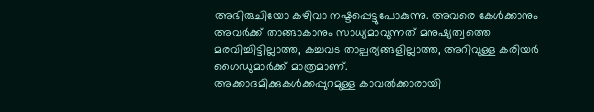അഭിരുചിയോ കഴിവാ നഷ്ടപ്പെട്ടുപോകുന്നു. അവരെ കേൾക്കാനും അവർക്ക് താങ്ങാകാനും സാധ്യമാവുന്നത് മനുഷ്യത്വത്തെ മരവിച്ചിട്ടില്ലാത്ത, കച്ചവട താല്പര്യങ്ങളില്ലാത്ത, അറിവുള്ള കരിയർ ഗൈഡുമാർക്ക് മാത്രമാണ്.
അക്കാദമിക്കുകൾക്കപ്പുറമുള്ള കാവൽക്കാരായി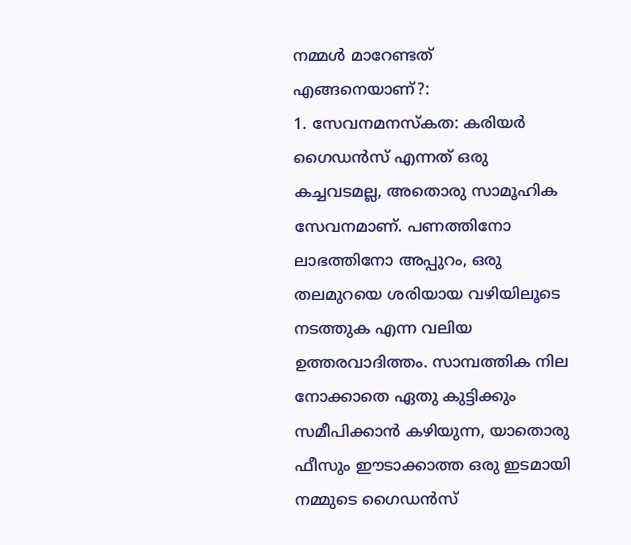നമ്മൾ മാറേണ്ടത് എങ്ങനെയാണ്?:
1. സേവനമനസ്കത: കരിയർ ഗൈഡൻസ് എന്നത് ഒരു കച്ചവടമല്ല, അതൊരു സാമൂഹിക സേവനമാണ്. പണത്തിനോ ലാഭത്തിനോ അപ്പുറം, ഒരു തലമുറയെ ശരിയായ വഴിയിലൂടെ നടത്തുക എന്ന വലിയ ഉത്തരവാദിത്തം. സാമ്പത്തിക നില നോക്കാതെ ഏതു കുട്ടിക്കും സമീപിക്കാൻ കഴിയുന്ന, യാതൊരു ഫീസും ഈടാക്കാത്ത ഒരു ഇടമായി നമ്മുടെ ഗൈഡൻസ്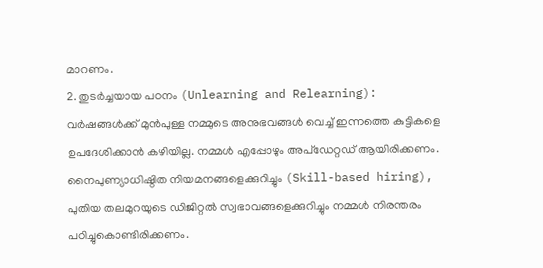മാറണം.
2. തുടർച്ചയായ പഠനം (Unlearning and Relearning): വർഷങ്ങൾക്ക് മുൻപുള്ള നമ്മുടെ അനുഭവങ്ങൾ വെച്ച് ഇന്നത്തെ കുട്ടികളെ ഉപദേശിക്കാൻ കഴിയില്ല. നമ്മൾ എപ്പോഴും അപ്ഡേറ്റഡ് ആയിരിക്കണം. നൈപുണ്യാധിഷ്ഠിത നിയമനങ്ങളെക്കുറിച്ചും (Skill-based hiring), പുതിയ തലമുറയുടെ ഡിജിറ്റൽ സ്വഭാവങ്ങളെക്കുറിച്ചും നമ്മൾ നിരന്തരം പഠിച്ചുകൊണ്ടിരിക്കണം.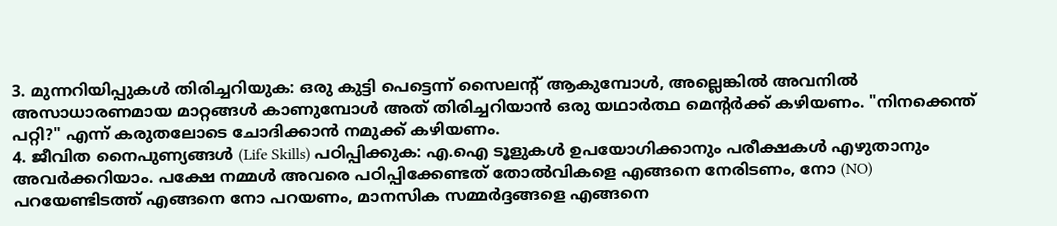3. മുന്നറിയിപ്പുകൾ തിരിച്ചറിയുക: ഒരു കുട്ടി പെട്ടെന്ന് സൈലന്റ് ആകുമ്പോൾ, അല്ലെങ്കിൽ അവനിൽ അസാധാരണമായ മാറ്റങ്ങൾ കാണുമ്പോൾ അത് തിരിച്ചറിയാൻ ഒരു യഥാർത്ഥ മെന്റർക്ക് കഴിയണം. "നിനക്കെന്ത് പറ്റി?" എന്ന് കരുതലോടെ ചോദിക്കാൻ നമുക്ക് കഴിയണം.
4. ജീവിത നൈപുണ്യങ്ങൾ (Life Skills) പഠിപ്പിക്കുക: എ.ഐ ടൂളുകൾ ഉപയോഗിക്കാനും പരീക്ഷകൾ എഴുതാനും അവർക്കറിയാം. പക്ഷേ നമ്മൾ അവരെ പഠിപ്പിക്കേണ്ടത് തോൽവികളെ എങ്ങനെ നേരിടണം, നോ (NO) പറയേണ്ടിടത്ത് എങ്ങനെ നോ പറയണം, മാനസിക സമ്മർദ്ദങ്ങളെ എങ്ങനെ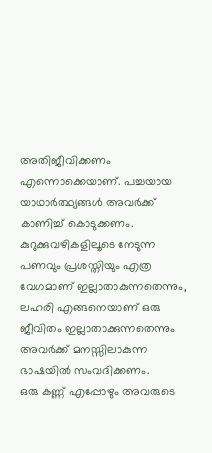അതിജീവിക്കണം എന്നൊക്കെയാണ്. പച്ചയായ യാഥാർത്ഥ്യങ്ങൾ അവർക്ക് കാണിച്ച് കൊടുക്കണം. കുറുക്കുവഴികളിലൂടെ നേടുന്ന പണവും പ്രശസ്തിയും എത്ര വേഗമാണ് ഇല്ലാതാകുന്നതെന്നും, ലഹരി എങ്ങനെയാണ് ഒരു ജീവിതം ഇല്ലാതാക്കുന്നതെന്നും അവർക്ക് മനസ്സിലാകുന്ന ഭാഷയിൽ സംവദിക്കണം.
ഒരു കണ്ണ് എപ്പോഴും അവരുടെ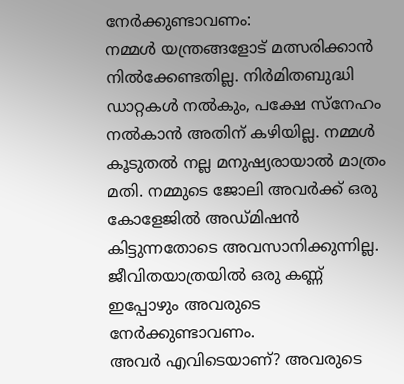നേർക്കുണ്ടാവണം:
നമ്മൾ യന്ത്രങ്ങളോട് മത്സരിക്കാൻ നിൽക്കേണ്ടതില്ല. നിർമിതബുദ്ധി ഡാറ്റകൾ നൽകും, പക്ഷേ സ്നേഹം നൽകാൻ അതിന് കഴിയില്ല. നമ്മൾ കൂടുതൽ നല്ല മനുഷ്യരായാൽ മാത്രം മതി. നമ്മുടെ ജോലി അവർക്ക് ഒരു കോളേജിൽ അഡ്മിഷൻ കിട്ടുന്നതോടെ അവസാനിക്കുന്നില്ല. ജീവിതയാത്രയിൽ ഒരു കണ്ണ് ഇപ്പോഴും അവരുടെ നേർക്കുണ്ടാവണം.
അവർ എവിടെയാണ്? അവരുടെ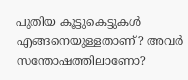പുതിയ കൂട്ടുകെട്ടുകൾ എങ്ങനെയുള്ളതാണ്? അവർ സന്തോഷത്തിലാണോ?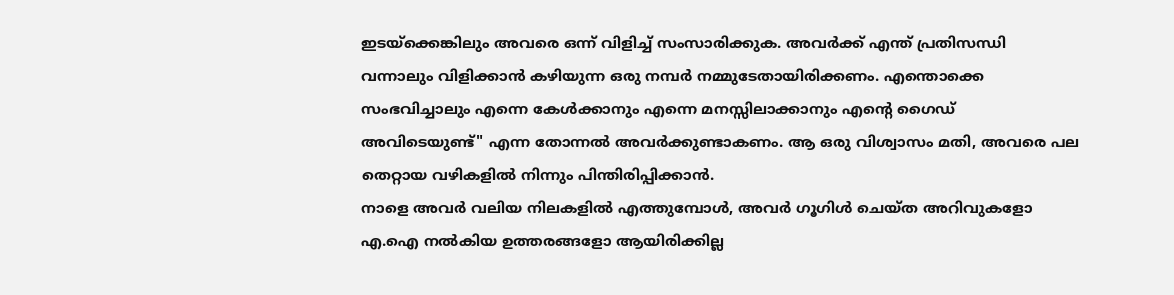ഇടയ്ക്കെങ്കിലും അവരെ ഒന്ന് വിളിച്ച് സംസാരിക്കുക. അവർക്ക് എന്ത് പ്രതിസന്ധി വന്നാലും വിളിക്കാൻ കഴിയുന്ന ഒരു നമ്പർ നമ്മുടേതായിരിക്കണം. എന്തൊക്കെ സംഭവിച്ചാലും എന്നെ കേൾക്കാനും എന്നെ മനസ്സിലാക്കാനും എന്റെ ഗൈഡ് അവിടെയുണ്ട്" എന്ന തോന്നൽ അവർക്കുണ്ടാകണം. ആ ഒരു വിശ്വാസം മതി, അവരെ പല തെറ്റായ വഴികളിൽ നിന്നും പിന്തിരിപ്പിക്കാൻ.
നാളെ അവർ വലിയ നിലകളിൽ എത്തുമ്പോൾ, അവർ ഗൂഗിൾ ചെയ്ത അറിവുകളോ എ.ഐ നൽകിയ ഉത്തരങ്ങളോ ആയിരിക്കില്ല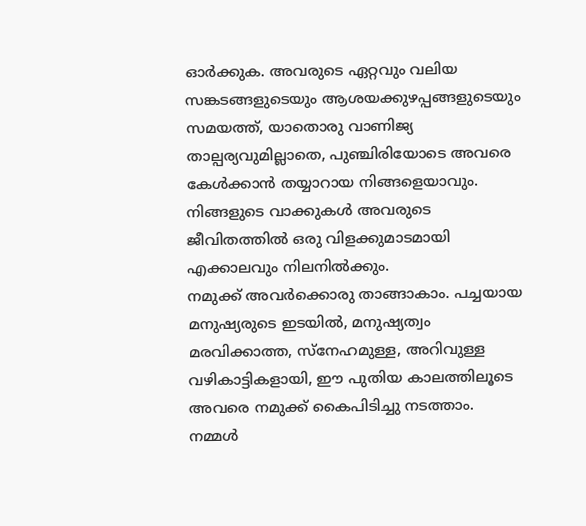ഓർക്കുക. അവരുടെ ഏറ്റവും വലിയ സങ്കടങ്ങളുടെയും ആശയക്കുഴപ്പങ്ങളുടെയും സമയത്ത്, യാതൊരു വാണിജ്യ താല്പര്യവുമില്ലാതെ, പുഞ്ചിരിയോടെ അവരെ കേൾക്കാൻ തയ്യാറായ നിങ്ങളെയാവും. നിങ്ങളുടെ വാക്കുകൾ അവരുടെ ജീവിതത്തിൽ ഒരു വിളക്കുമാടമായി എക്കാലവും നിലനിൽക്കും.
നമുക്ക് അവർക്കൊരു താങ്ങാകാം. പച്ചയായ മനുഷ്യരുടെ ഇടയിൽ, മനുഷ്യത്വം മരവിക്കാത്ത, സ്നേഹമുള്ള, അറിവുള്ള വഴികാട്ടികളായി, ഈ പുതിയ കാലത്തിലൂടെ അവരെ നമുക്ക് കൈപിടിച്ചു നടത്താം. നമ്മൾ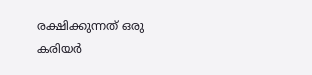രക്ഷിക്കുന്നത് ഒരു കരിയർ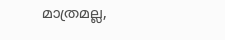മാത്രമല്ല,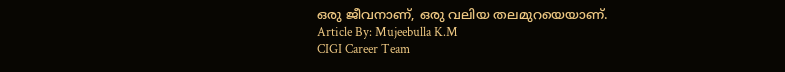ഒരു ജീവനാണ്, ഒരു വലിയ തലമുറയെയാണ്.
Article By: Mujeebulla K.M
CIGI Career Team